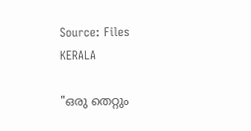Source: Files
KERALA

"ഒരു തെറ്റും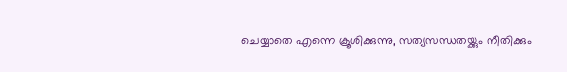ചെയ്യാതെ എന്നെ ക്രൂശിക്കുന്നു, സത്യസന്ധതയ്ക്കും നീതിക്കും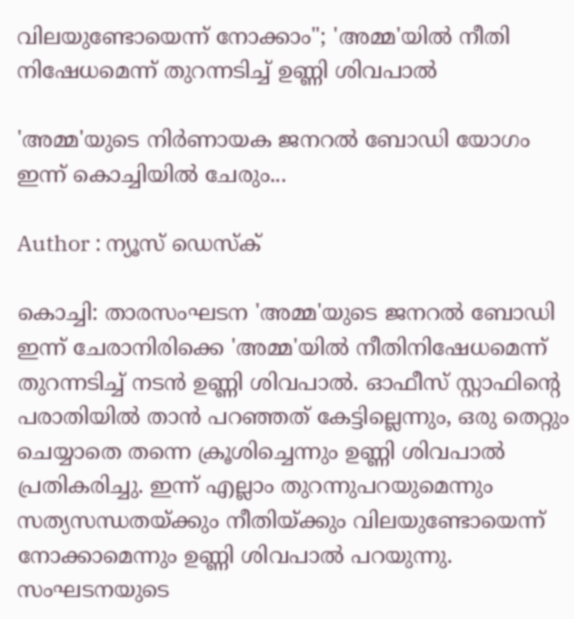വിലയുണ്ടോയെന്ന് നോക്കാം"; 'അമ്മ'യിൽ നീതി നിഷേധമെന്ന് തുറന്നടിച്ച് ഉണ്ണി ശിവപാൽ

'അമ്മ'യുടെ നിർണായക ജനറൽ ബോഡി യോഗം ഇന്ന് കൊച്ചിയിൽ ചേരും...

Author : ന്യൂസ് ഡെസ്ക്

കൊച്ചി: താരസംഘടന 'അമ്മ'യുടെ ജനറല്‍ ബോഡി ഇന്ന് ചേരാനിരിക്കെ 'അമ്മ'യിൽ നീതിനിഷേധമെന്ന് തുറന്നടിച്ച് നടൻ ഉണ്ണി ശിവപാൽ. ഓഫീസ് സ്റ്റാഫിന്റെ പരാതിയിൽ താൻ പറഞ്ഞത് കേട്ടില്ലെന്നും, ഒരു തെറ്റും ചെയ്യാതെ തന്നെ ക്രൂശിച്ചെന്നും ഉണ്ണി ശിവപാൽ പ്രതികരിച്ചു. ഇന്ന് എല്ലാം തുറന്നുപറയുമെന്നും സത്യസന്ധതയ്ക്കും നീതിയ്ക്കും വിലയുണ്ടോയെന്ന് നോക്കാമെന്നും ഉണ്ണി ശിവപാല്‍ പറയുന്നു. സംഘടനയുടെ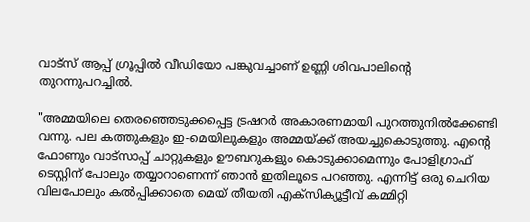വാട്സ് ആപ്പ് ഗ്രൂപ്പിൽ വീഡിയോ പങ്കുവച്ചാണ് ഉണ്ണി ശിവപാലിന്റെ തുറന്നുപറച്ചിൽ.

"അമ്മയിലെ തെരഞ്ഞെടുക്കപ്പെട്ട ട്രഷറര്‍ അകാരണമായി പുറത്തുനില്‍ക്കേണ്ടി വന്നു. പല കത്തുകളും ഇ-മെയിലുകളും അമ്മയ്ക്ക് അയച്ചുകൊടുത്തു. എന്റെ ഫോണും വാട്‌സാപ്പ് ചാറ്റുകളും ഊബറുകളും കൊടുക്കാമെന്നും പോളിഗ്രാഫ് ടെസ്റ്റിന് പോലും തയ്യാറാണെന്ന് ഞാന്‍ ഇതിലൂടെ പറഞ്ഞു. എന്നിട്ട് ഒരു ചെറിയ വിലപോലും കല്‍പ്പിക്കാതെ മെയ് തീയതി എക്‌സിക്യൂട്ടീവ് കമ്മിറ്റി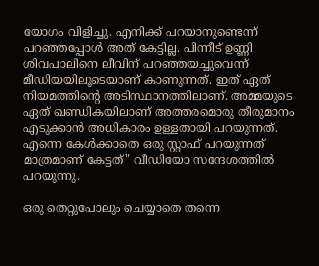യോഗം വിളിച്ചു. എനിക്ക് പറയാനുണ്ടെന്ന് പറഞ്ഞപ്പോള്‍ അത് കേട്ടില്ല. പിന്നീട് ഉണ്ണി ശിവപാലിനെ ലീവിന് പറഞ്ഞയച്ചുവെന്ന് മീഡിയയിലൂടെയാണ് കാണുന്നത്. ഇത് ഏത് നിയമത്തിന്റെ അടിസ്ഥാനത്തിലാണ്. അമ്മയുടെ ഏത് ഖണ്ഡികയിലാണ് അത്തരമൊരു തീരുമാനം എടുക്കാന്‍ അധികാരം ഉള്ളതായി പറയുന്നത്. എന്നെ കേള്‍ക്കാതെ ഒരു സ്റ്റാഫ് പറയുന്നത് മാത്രമാണ് കേട്ടത്" വീഡിയോ സന്ദേശത്തില്‍ പറയുന്നു.

ഒരു തെറ്റുപോലും ചെയ്യാതെ തന്നെ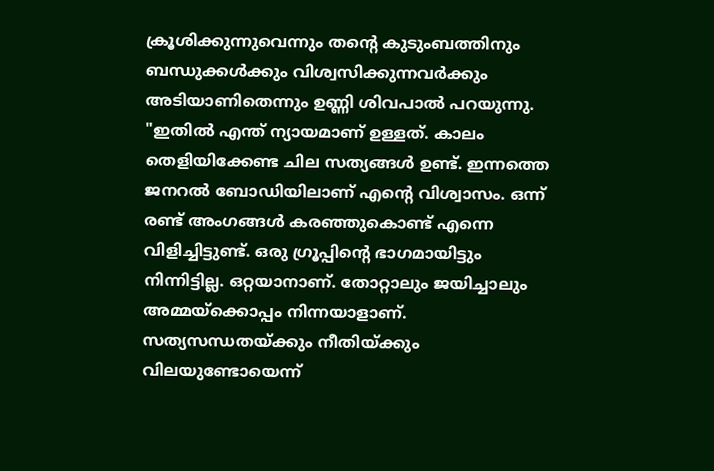ക്രൂശിക്കുന്നുവെന്നും തന്റെ കുടുംബത്തിനും ബന്ധുക്കള്‍ക്കും വിശ്വസിക്കുന്നവര്‍ക്കും അടിയാണിതെന്നും ഉണ്ണി ശിവപാല്‍ പറയുന്നു. "ഇതില്‍ എന്ത് ന്യായമാണ് ഉള്ളത്. കാലം തെളിയിക്കേണ്ട ചില സത്യങ്ങള്‍ ഉണ്ട്. ഇന്നത്തെ ജനറല്‍ ബോഡിയിലാണ് എന്റെ വിശ്വാസം. ഒന്ന് രണ്ട് അംഗങ്ങള്‍ കരഞ്ഞുകൊണ്ട് എന്നെ വിളിച്ചിട്ടുണ്ട്. ഒരു ഗ്രൂപ്പിന്റെ ഭാഗമായിട്ടും നിന്നിട്ടില്ല. ഒറ്റയാനാണ്. തോറ്റാലും ജയിച്ചാലും അമ്മയ്‌ക്കൊപ്പം നിന്നയാളാണ്. സത്യസന്ധതയ്ക്കും നീതിയ്ക്കും വിലയുണ്ടോയെന്ന്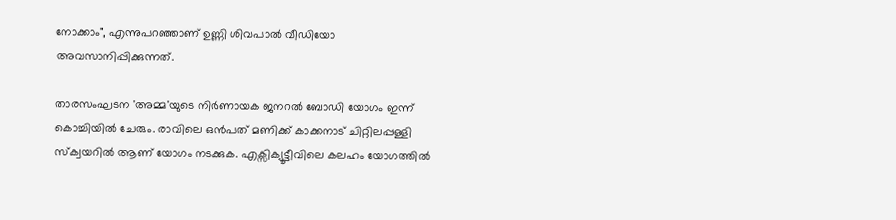നോക്കാം", എന്നുപറഞ്ഞാണ് ഉണ്ണി ശിവപാല്‍ വീഡിയോ അവസാനിപ്പിക്കുന്നത്.

താരസംഘടന 'അമ്മ'യുടെ നിർണായക ജനറൽ ബോഡി യോഗം ഇന്ന് കൊച്ചിയിൽ ചേരും. രാവിലെ ഒൻപത് മണിക്ക് കാക്കനാട് ചിറ്റിലപ്പള്ളി സ്ക്വയറിൽ ആണ് യോഗം നടക്കുക. എക്സിക്യൂട്ടീവിലെ കലഹം യോഗത്തിൽ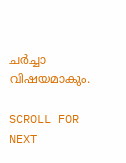ചർച്ചാ വിഷയമാകും.

SCROLL FOR NEXT